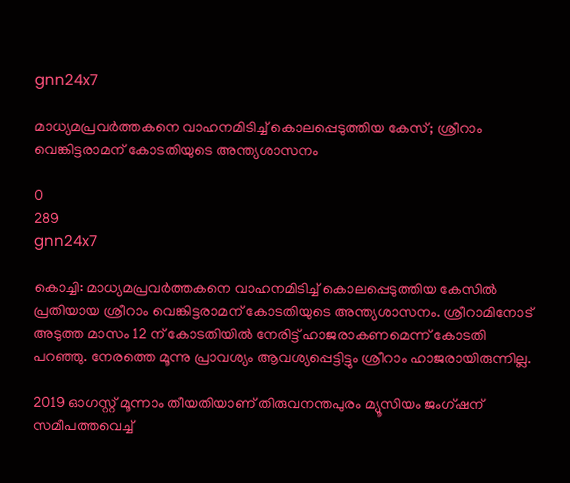gnn24x7

മാധ്യമപ്രവര്‍ത്തകനെ വാഹനമിടിച്ച് കൊലപ്പെടുത്തിയ കേസ്; ശ്രീറാം വെങ്കിട്ടരാമന് കോടതിയുടെ അന്ത്യശാസനം

0
289
gnn24x7

കൊച്ചി: മാധ്യമപ്രവര്‍ത്തകനെ വാഹനമിടിച്ച് കൊലപ്പെടുത്തിയ കേസില്‍ പ്രതിയായ ശ്രീറാം വെങ്കിട്ടരാമന് കോടതിയുടെ അന്ത്യശാസനം. ശ്രീറാമിനോട് അടുത്ത മാസം 12 ന് കോടതിയില്‍ നേരിട്ട് ഹാജരാകണമെന്ന് കോടതി പറഞ്ഞു. നേരത്തെ മൂന്നു പ്രാവശ്യം ആവശ്യപ്പെട്ടിട്ടും ശ്രീറാം ഹാജരായിരുന്നില്ല.

2019 ഓഗസ്റ്റ് മൂന്നാം തീയതിയാണ് തിരുവനന്തപുരം മ്യൂസിയം ജംഗ്ഷന് സമീപത്തവെച്ച്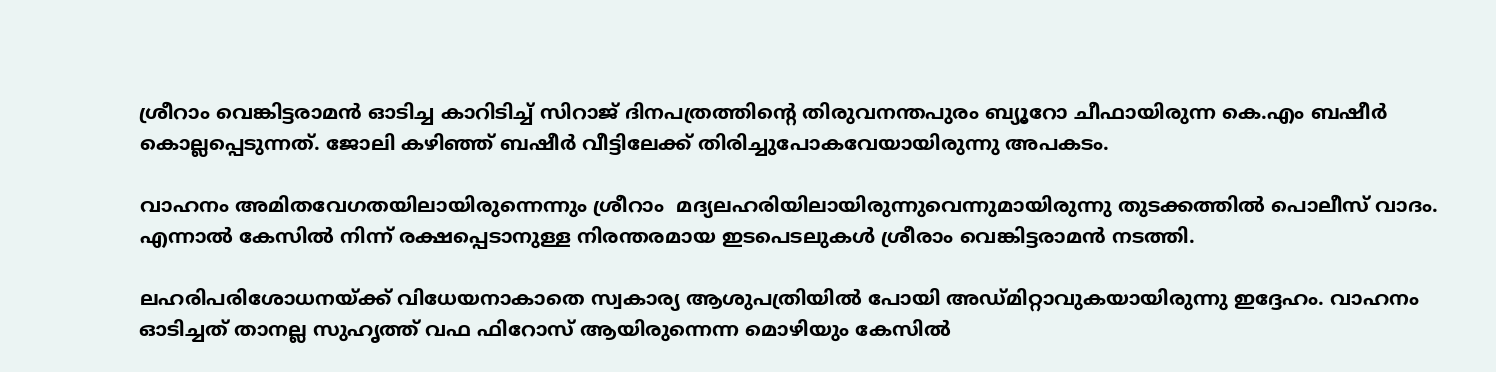ശ്രീറാം വെങ്കിട്ടരാമന്‍ ഓടിച്ച കാറിടിച്ച് സിറാജ് ദിനപത്രത്തിന്റെ തിരുവനന്തപുരം ബ്യൂറോ ചീഫായിരുന്ന കെ.എം ബഷീര്‍ കൊല്ലപ്പെടുന്നത്. ജോലി കഴിഞ്ഞ് ബഷീര്‍ വീട്ടിലേക്ക് തിരിച്ചുപോകവേയായിരുന്നു അപകടം.

വാഹനം അമിതവേഗതയിലായിരുന്നെന്നും ശ്രീറാം  മദ്യലഹരിയിലായിരുന്നുവെന്നുമായിരുന്നു തുടക്കത്തില്‍ പൊലീസ് വാദം. എന്നാല്‍ കേസില്‍ നിന്ന് രക്ഷപ്പെടാനുള്ള നിരന്തരമായ ഇടപെടലുകള്‍ ശ്രീരാം വെങ്കിട്ടരാമന്‍ നടത്തി.

ലഹരിപരിശോധനയ്ക്ക് വിധേയനാകാതെ സ്വകാര്യ ആശുപത്രിയില്‍ പോയി അഡ്മിറ്റാവുകയായിരുന്നു ഇദ്ദേഹം. വാഹനം ഓടിച്ചത് താനല്ല സുഹൃത്ത് വഫ ഫിറോസ് ആയിരുന്നെന്ന മൊഴിയും കേസില്‍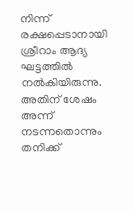നിന്ന് രക്ഷപ്പെടാനായി ശ്രീറാം ആദ്യ ഘട്ടത്തില്‍ നല്‍കിയിരുന്നു. അതിന് ശേഷം അന്ന് നടന്നതൊന്നും തനിക്ക്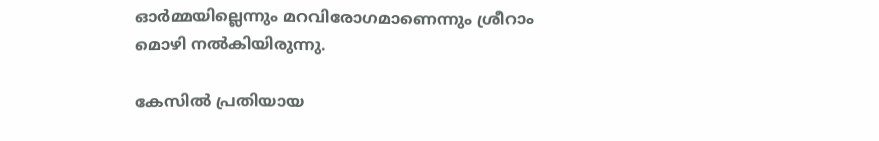ഓര്‍മ്മയില്ലെന്നും മറവിരോഗമാണെന്നും ശ്രീറാം മൊഴി നല്‍കിയിരുന്നു.

കേസില്‍ പ്രതിയായ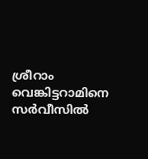ശ്രീറാം വെങ്കിട്ടറാമിനെ സര്‍വീസില്‍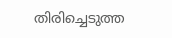തിരിച്ചെടുത്ത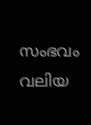സംഭവം വലിയ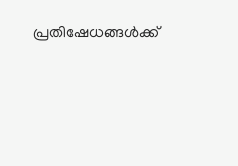പ്രതിഷേധങ്ങള്‍ക്ക്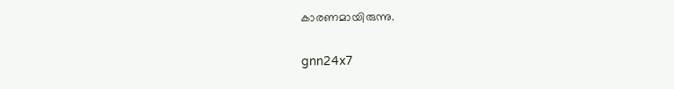കാരണമായിരുന്നു.

gnn24x7